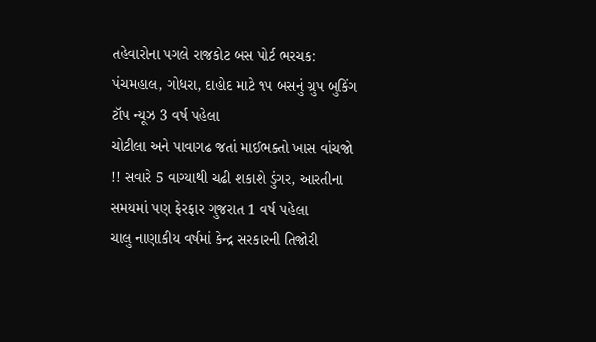તહેવારોના પગલે રાજકોટ બસ પોર્ટ ભરચક: પંચમહાલ, ગોધરા, દાહોદ માટે ૧૫ બસનું ગ્રુપ બુકિંગ ટૉપ ન્યૂઝ 3 વર્ષ પહેલા
ચોટીલા અને પાવાગઢ જતાં માઈભક્તો ખાસ વાંચજો !! સવારે 5 વાગ્યાથી ચઢી શકાશે ડુંગર, આરતીના સમયમાં પણ ફેરફાર ગુજરાત 1 વર્ષ પહેલા
ચાલુ નાણાકીય વર્ષમાં કેન્દ્ર સરકારની તિજોરી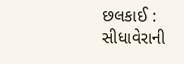છલકાઈ : સીધાવેરાની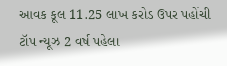આવક કૂલ 11.25 લાખ કરોડ ઉપર પહોંચી ટૉપ ન્યૂઝ 2 વર્ષ પહેલા